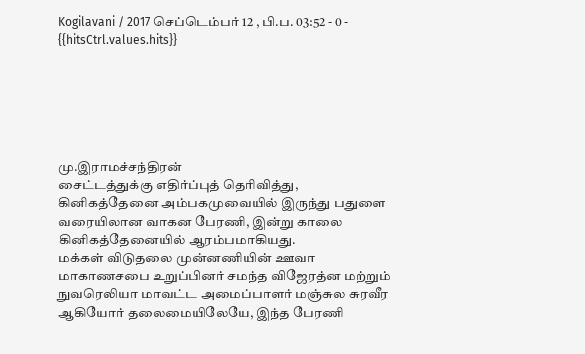Kogilavani / 2017 செப்டெம்பர் 12 , பி.ப. 03:52 - 0 - {{hitsCtrl.values.hits}}






மு.இராமச்சந்திரன்
சைட்டத்துக்கு எதிர்ப்புத் தெரிவித்து, கினிகத்தேனை அம்பகமுவையில் இருந்து பதுளை வரையிலான வாகன பேரணி, இன்று காலை கினிகத்தேனையில் ஆரம்பமாகியது.
மக்கள் விடுதலை முன்னணியின் ஊவா மாகாணசபை உறுப்பினர் சமந்த விஜேரத்ன மற்றும் நுவரெலியா மாவட்ட அமைப்பாளர் மஞ்சுல சுரவீர ஆகியோர் தலைமையிலேயே, இந்த பேரணி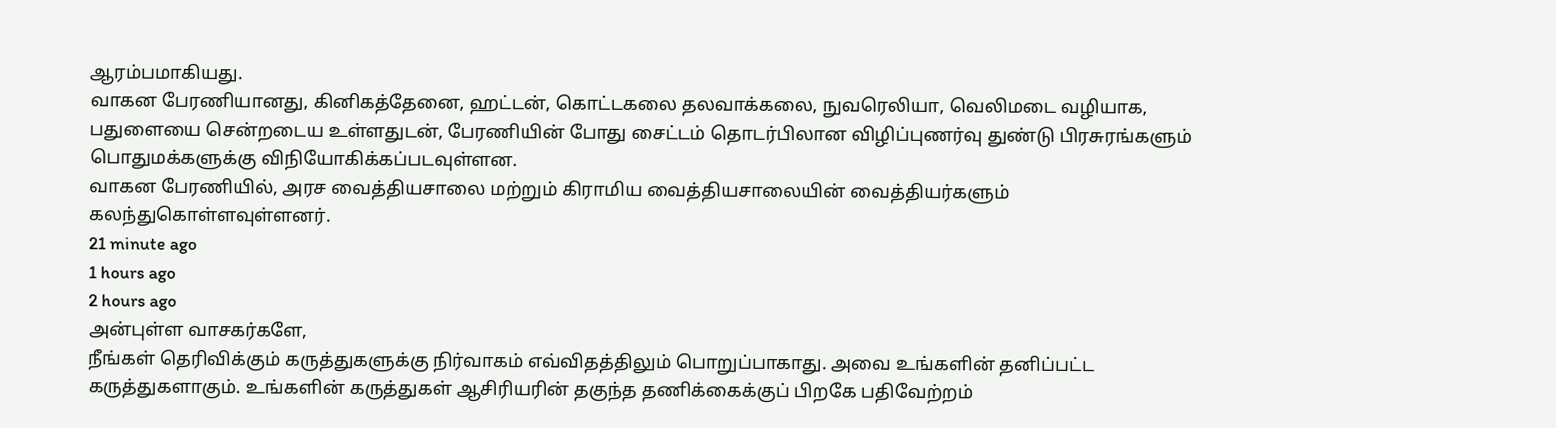ஆரம்பமாகியது.
வாகன பேரணியானது, கினிகத்தேனை, ஹட்டன், கொட்டகலை தலவாக்கலை, நுவரெலியா, வெலிமடை வழியாக, பதுளையை சென்றடைய உள்ளதுடன், பேரணியின் போது சைட்டம் தொடர்பிலான விழிப்புணர்வு துண்டு பிரசுரங்களும் பொதுமக்களுக்கு விநியோகிக்கப்படவுள்ளன.
வாகன பேரணியில், அரச வைத்தியசாலை மற்றும் கிராமிய வைத்தியசாலையின் வைத்தியர்களும் கலந்துகொள்ளவுள்ளனர்.
21 minute ago
1 hours ago
2 hours ago
அன்புள்ள வாசகர்களே,
நீங்கள் தெரிவிக்கும் கருத்துகளுக்கு நிர்வாகம் எவ்விதத்திலும் பொறுப்பாகாது. அவை உங்களின் தனிப்பட்ட கருத்துகளாகும். உங்களின் கருத்துகள் ஆசிரியரின் தகுந்த தணிக்கைக்குப் பிறகே பதிவேற்றம்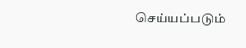செய்யப்படும்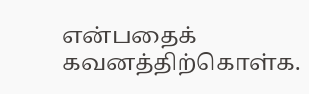என்பதைக் கவனத்திற்கொள்க.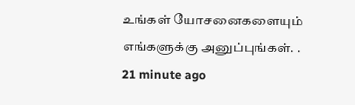உங்கள் யோசனைகளையும் எங்களுக்கு அனுப்புங்கள். .
21 minute ago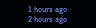1 hours ago
2 hours ago